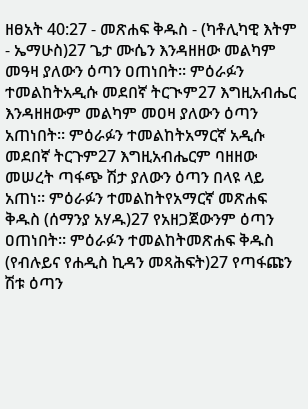ዘፀአት 40:27 - መጽሐፍ ቅዱስ - (ካቶሊካዊ እትም - ኤማሁስ)27 ጌታ ሙሴን እንዳዘዘው መልካም መዓዛ ያለውን ዕጣን ዐጠነበት። ምዕራፉን ተመልከትአዲሱ መደበኛ ትርጒም27 እግዚአብሔር እንዳዘዘውም መልካም መዐዛ ያለውን ዕጣን አጠነበት። ምዕራፉን ተመልከትአማርኛ አዲሱ መደበኛ ትርጉም27 እግዚአብሔርም ባዘዘው መሠረት ጣፋጭ ሽታ ያለውን ዕጣን በላዩ ላይ አጠነ። ምዕራፉን ተመልከትየአማርኛ መጽሐፍ ቅዱስ (ሰማንያ አሃዱ)27 የአዘጋጀውንም ዕጣን ዐጠነበት። ምዕራፉን ተመልከትመጽሐፍ ቅዱስ (የብሉይና የሐዲስ ኪዳን መጻሕፍት)27 የጣፋጩን ሽቱ ዕጣን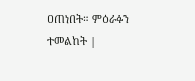ዐጠነበት። ምዕራፉን ተመልከት |